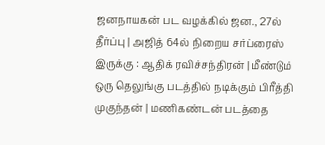ஜனநாயகன் பட வழக்கில் ஜன., 27ல் தீர்ப்பு | அஜித் 64ல் நிறைய சர்ப்ரைஸ் இருக்கு : ஆதிக் ரவிச்சந்திரன் | மீண்டும் ஒரு தெலுங்கு படத்தில் நடிக்கும் பிரீத்தி முகுந்தன் | மணிகண்டன் படத்தை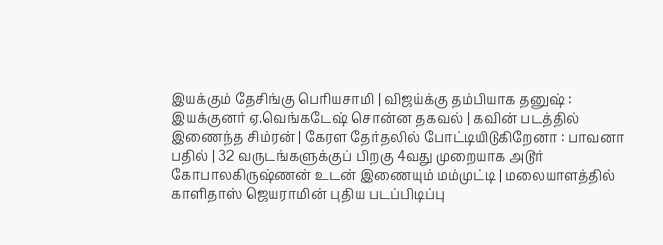இயக்கும் தேசிங்கு பெரியசாமி | விஜய்க்கு தம்பியாக தனுஷ் : இயக்குனர் ஏ.வெங்கடேஷ் சொன்ன தகவல் | கவின் படத்தில் இணைந்த சிம்ரன் | கேரள தேர்தலில் போட்டியிடுகிறேனா : பாவனா பதில் | 32 வருடங்களுக்குப் பிறகு 4வது முறையாக அடூர் கோபாலகிருஷ்ணன் உடன் இணையும் மம்முட்டி | மலையாளத்தில் காளிதாஸ் ஜெயராமின் புதிய படப்பிடிப்பு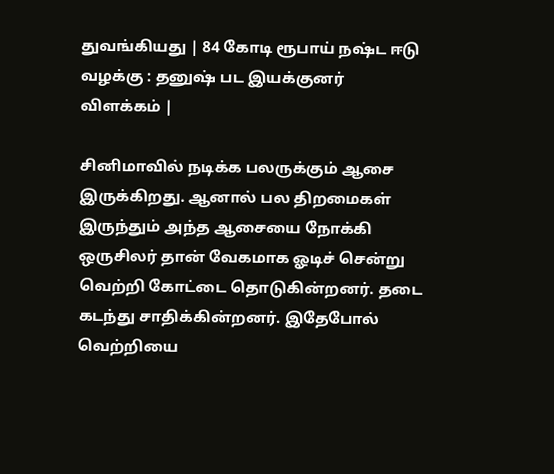துவங்கியது | 84 கோடி ரூபாய் நஷ்ட ஈடு வழக்கு : தனுஷ் பட இயக்குனர் விளக்கம் |

சினிமாவில் நடிக்க பலருக்கும் ஆசை இருக்கிறது. ஆனால் பல திறமைகள் இருந்தும் அந்த ஆசையை நோக்கி ஒருசிலர் தான் வேகமாக ஓடிச் சென்று வெற்றி கோட்டை தொடுகின்றனர். தடை கடந்து சாதிக்கின்றனர். இதேபோல் வெற்றியை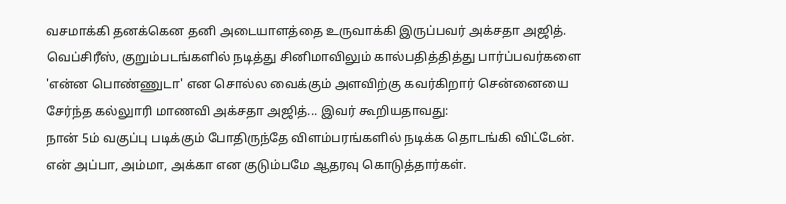வசமாக்கி தனக்கென தனி அடையாளத்தை உருவாக்கி இருப்பவர் அக்சதா அஜித்.
வெப்சிரீஸ், குறும்படங்களில் நடித்து சினிமாவிலும் கால்பதித்தித்து பார்ப்பவர்களை 'என்ன பொண்ணுடா' என சொல்ல வைக்கும் அளவிற்கு கவர்கிறார் சென்னையை சேர்ந்த கல்லுாரி மாணவி அக்சதா அஜித்... இவர் கூறியதாவது:
நான் 5ம் வகுப்பு படிக்கும் போதிருந்தே விளம்பரங்களில் நடிக்க தொடங்கி விட்டேன். என் அப்பா, அம்மா, அக்கா என குடும்பமே ஆதரவு கொடுத்தார்கள்.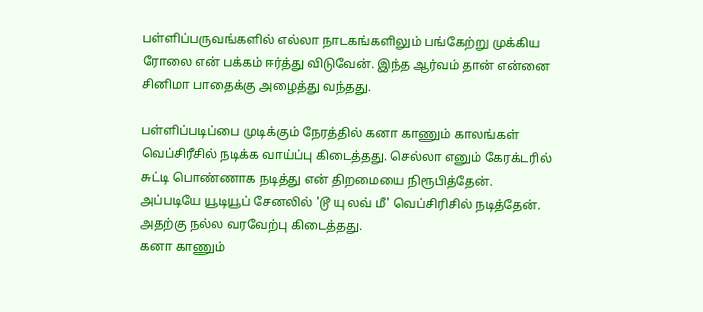பள்ளிப்பருவங்களில் எல்லா நாடகங்களிலும் பங்கேற்று முக்கிய ரோலை என் பக்கம் ஈர்த்து விடுவேன். இந்த ஆர்வம் தான் என்னை சினிமா பாதைக்கு அழைத்து வந்தது.

பள்ளிப்படிப்பை முடிக்கும் நேரத்தில் கனா காணும் காலங்கள் வெப்சிரீசில் நடிக்க வாய்ப்பு கிடைத்தது. செல்லா எனும் கேரக்டரில் சுட்டி பொண்ணாக நடித்து என் திறமையை நிரூபித்தேன். அப்படியே யூடியூப் சேனலில் 'டூ யு லவ் மீ' வெப்சிரிசில் நடித்தேன். அதற்கு நல்ல வரவேற்பு கிடைத்தது.
கனா காணும்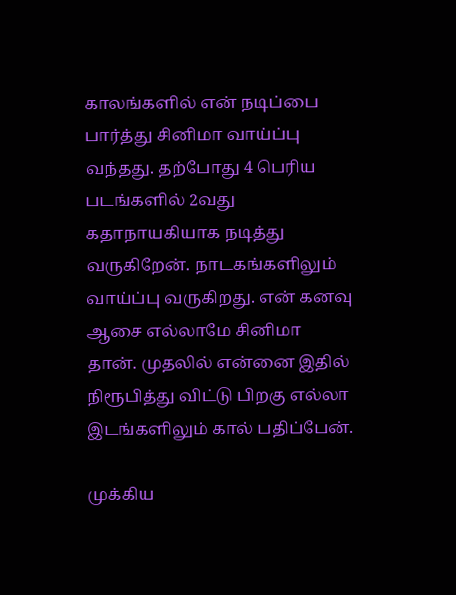காலங்களில் என் நடிப்பை பார்த்து சினிமா வாய்ப்பு வந்தது. தற்போது 4 பெரிய படங்களில் 2வது கதாநாயகியாக நடித்து வருகிறேன். நாடகங்களிலும் வாய்ப்பு வருகிறது. என் கனவு ஆசை எல்லாமே சினிமா தான். முதலில் என்னை இதில் நிரூபித்து விட்டு பிறகு எல்லா இடங்களிலும் கால் பதிப்பேன்.

முக்கிய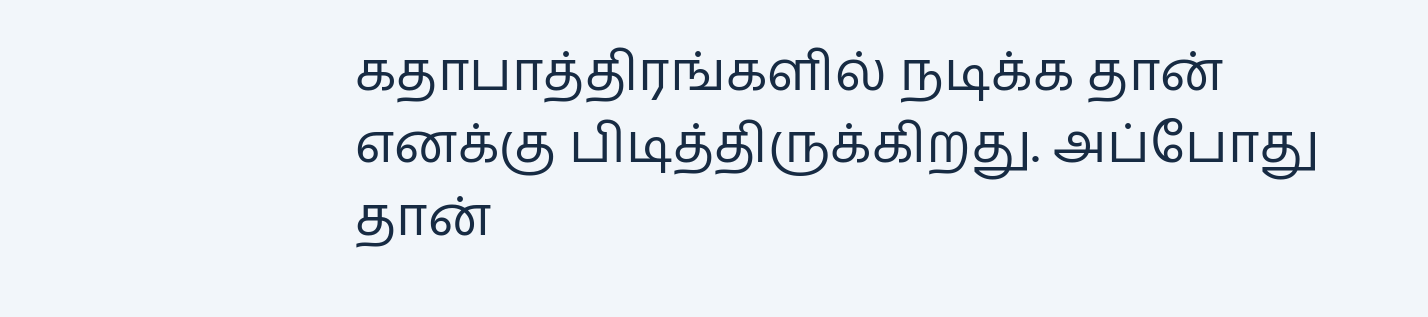கதாபாத்திரங்களில் நடிக்க தான் எனக்கு பிடித்திருக்கிறது. அப்போது தான்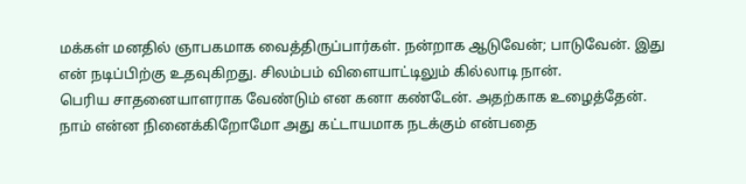மக்கள் மனதில் ஞாபகமாக வைத்திருப்பார்கள். நன்றாக ஆடுவேன்; பாடுவேன். இது என் நடிப்பிற்கு உதவுகிறது. சிலம்பம் விளையாட்டிலும் கில்லாடி நான்.
பெரிய சாதனையாளராக வேண்டும் என கனா கண்டேன். அதற்காக உழைத்தேன். நாம் என்ன நினைக்கிறோமோ அது கட்டாயமாக நடக்கும் என்பதை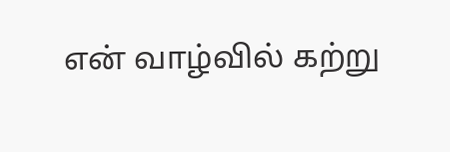என் வாழ்வில் கற்று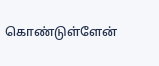கொண்டுள்ளேன்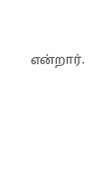என்றார்.